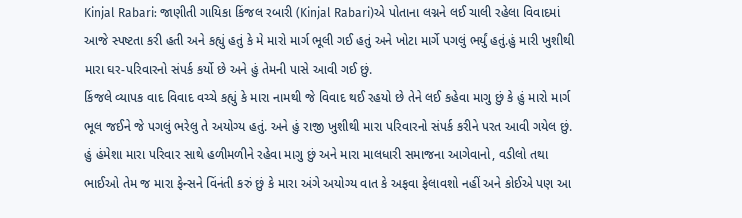Kinjal Rabari: જાણીતી ગાયિકા કિંજલ રબારી (Kinjal Rabari)એ પોતાના લગ્નને લઈ ચાલી રહેલા વિવાદમાં આજે સ્પષ્ટતા કરી હતી અને કહ્યું હતું કે મે મારો માર્ગ ભૂલી ગઈ હતું અને ખોટા માર્ગે પગલું ભર્યું હતું.હું મારી ખુશીથી મારા ઘર-પરિવારનો સંપર્ક કર્યો છે અને હું તેમની પાસે આવી ગઈ છું.
કિંજલે વ્યાપક વાદ વિવાદ વચ્ચે કહ્યું કે મારા નામથી જે વિવાદ થઈ રહયો છે તેને લઈ કહેવા માગુ છું કે હું મારો માર્ગ ભૂલ જઈને જે પગલું ભરેલુ તે અયોગ્ય હતું. અને હું રાજી ખુશીથી મારા પરિવારનો સંપર્ક કરીને પરત આવી ગયેલ છું. હું હંમેશા મારા પરિવાર સાથે હળીમળીને રહેવા માગુ છું અને મારા માલધારી સમાજના આગેવાનો, વડીલો તથા ભાઈઓ તેમ જ મારા ફેન્સને વિંનંતી કરું છું કે મારા અંગે અયોગ્ય વાત કે અફવા ફેલાવશો નહીં અને કોઈએ પણ આ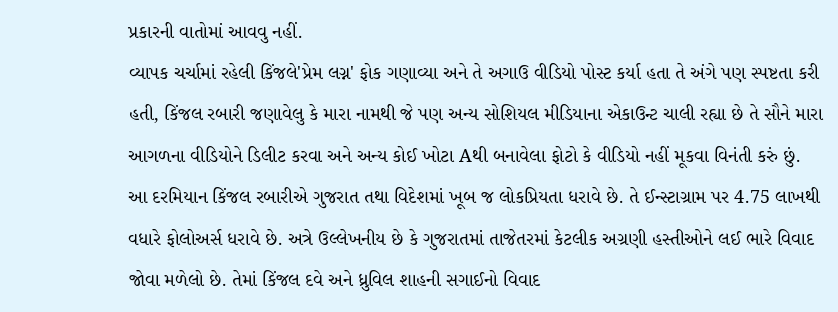પ્રકારની વાતોમાં આવવુ નહીં.
વ્યાપક ચર્ચામાં રહેલી કિંજલે'પ્રેમ લગ્ન' ફોક ગણાવ્યા અને તે અગાઉ વીડિયો પોસ્ટ કર્યા હતા તે અંગે પણ સ્પષ્ટતા કરી હતી, કિંજલ રબારી જણાવેલુ કે મારા નામથી જે પણ અન્ય સોશિયલ મીડિયાના એકાઉન્ટ ચાલી રહ્યા છે તે સૌને મારા આગળના વીડિયોને ડિલીટ કરવા અને અન્ય કોઈ ખોટા Aથી બનાવેલા ફોટો કે વીડિયો નહીં મૂકવા વિનંતી કરું છું.
આ દરમિયાન કિંજલ રબારીએ ગુજરાત તથા વિદેશમાં ખૂબ જ લોકપ્રિયતા ધરાવે છે. તે ઈન્સ્ટાગ્રામ પર 4.75 લાખથી વધારે ફોલોઅર્સ ધરાવે છે. અત્રે ઉલ્લેખનીય છે કે ગુજરાતમાં તાજેતરમાં કેટલીક અગ્રણી હસ્તીઓને લઈ ભારે વિવાદ જોવા મળેલો છે. તેમાં કિંજલ દવે અને ધ્રુવિલ શાહની સગાઈનો વિવાદ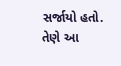સર્જાયો હતો. તેણે આ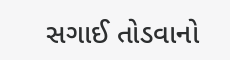સગાઈ તોડવાનો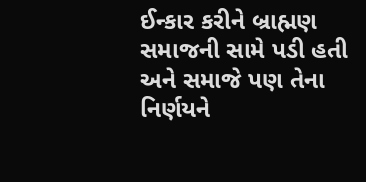ઈન્કાર કરીને બ્રાહ્મણ સમાજની સામે પડી હતી અને સમાજે પણ તેના નિર્ણયને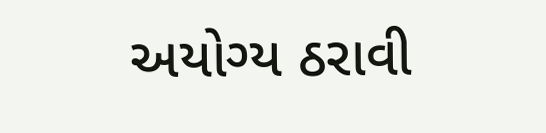અયોગ્ય ઠરાવી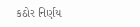કઠોર નિર્ણય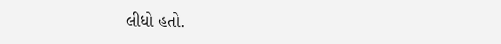લીધો હતો.